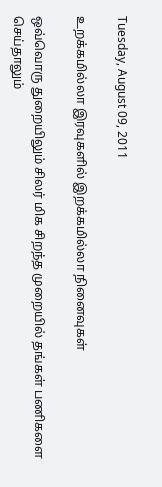Tuesday, August 09, 2011

உறக்கமில்லா இரவுகளில் இறக்கமில்லா நினைவுகள்

ஒவ்வொரு துறையிலும் சிலர் மிக சிறந்த முறையில் தங்கள் பணிகளை செய்தாலும்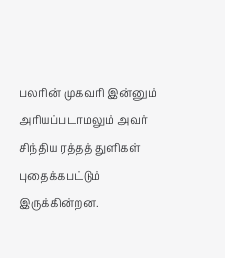பலரின் முகவரி இன்னும் அரியப்படாமலும் அவர் சிந்திய ரத்தத் துளிகள் புதைக்கபட்டும் இருக்கின்றன.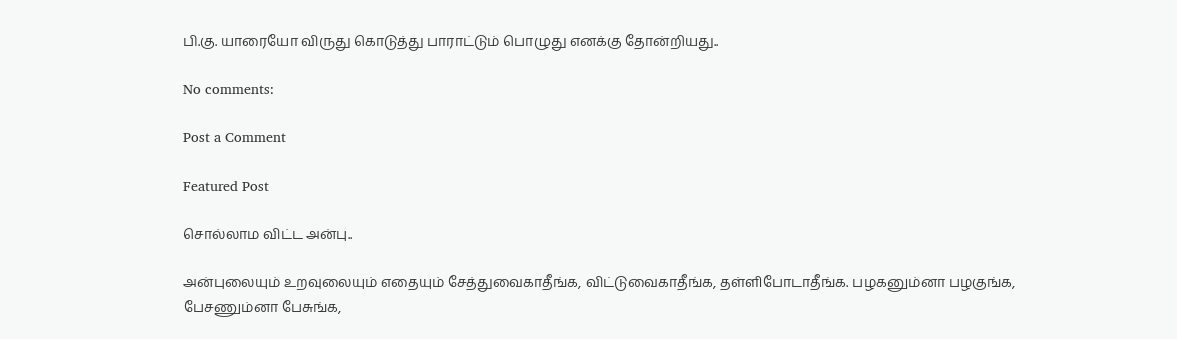பி.கு. யாரையோ விருது கொடுத்து பாராட்டும் பொழுது எனக்கு தோன்றியது..

No comments:

Post a Comment

Featured Post

சொல்லாம விட்ட அன்பு..

அன்புலையும் உறவுலையும் எதையும் சேத்துவைகாதீங்க, விட்டுவைகாதீங்க, தள்ளிபோடாதீங்க. பழகனும்னா பழகுங்க, பேசணும்னா பேசுங்க,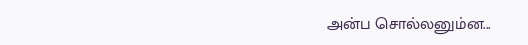அன்ப சொல்லனும்ன...